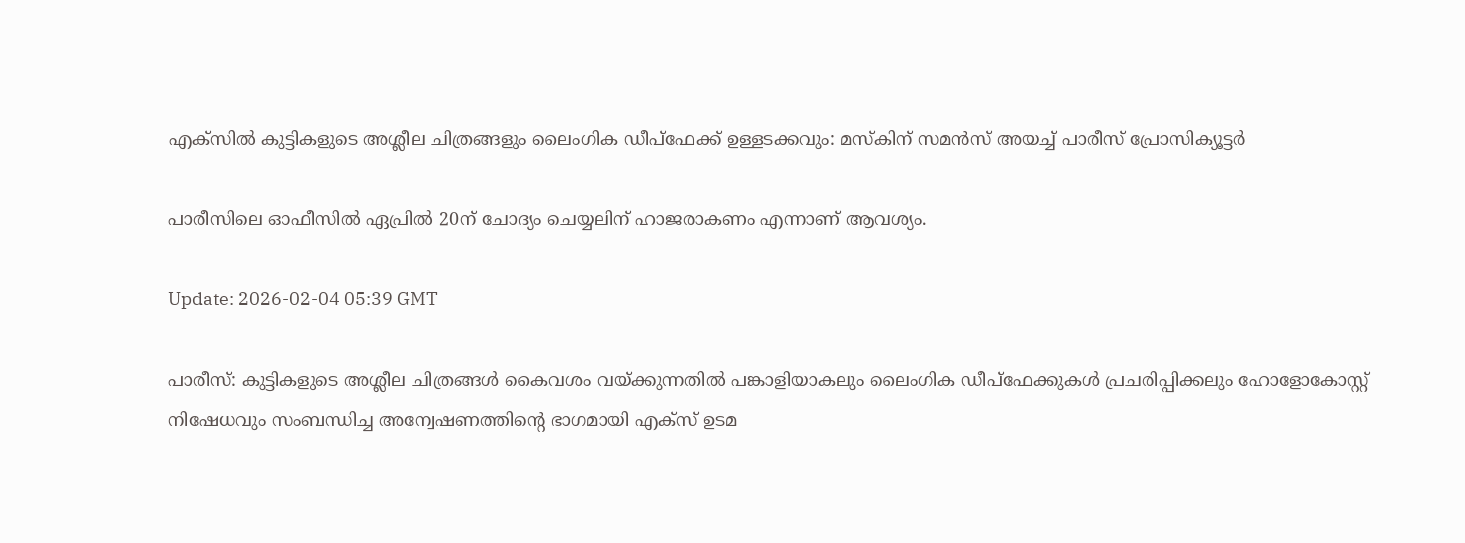എക്സിൽ കുട്ടികളുടെ അശ്ലീല ചിത്രങ്ങളും ലൈംഗിക ഡീപ്ഫേക്ക് ഉള്ളടക്കവും: മസ്കിന് സമൻസ് അയച്ച് പാരീസ് പ്രോസിക്യൂട്ടർ

പാരീസിലെ ഓഫീസിൽ ഏപ്രിൽ 20ന് ചോദ്യം ചെയ്യലിന് ഹാജരാകണം എന്നാണ് ആവശ്യം.

Update: 2026-02-04 05:39 GMT

പാരീസ്: കുട്ടികളുടെ അശ്ലീല ചിത്രങ്ങൾ കൈവശം വയ്ക്കുന്നതിൽ പങ്കാളിയാകലും ലൈംഗിക ഡീപ്ഫേക്കുകൾ പ്രചരിപ്പിക്കലും ഹോളോകോസ്റ്റ് നിഷേധവും സംബന്ധിച്ച അന്വേഷണത്തിന്റെ ഭാഗമായി എക്സ് ഉടമ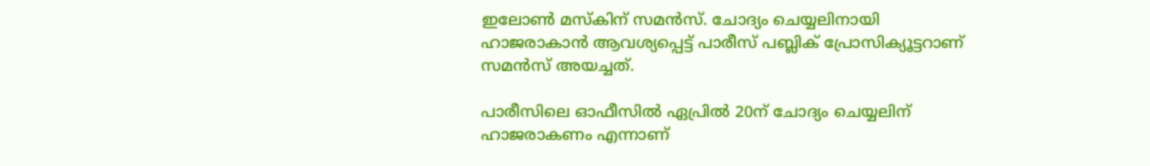ഇലോൺ മസ്‌കിന് സമൻസ്. ചോദ്യം ചെയ്യലിനായി ഹാജരാകാൻ ആവശ്യപ്പെട്ട് പാരീസ് പബ്ലിക് പ്രോസിക്യൂട്ടറാണ് സമൻസ് അയച്ചത്.

പാരീസിലെ ഓഫീസിൽ ഏപ്രിൽ 20ന് ചോദ്യം ചെയ്യലിന് ഹാജരാകണം എന്നാണ്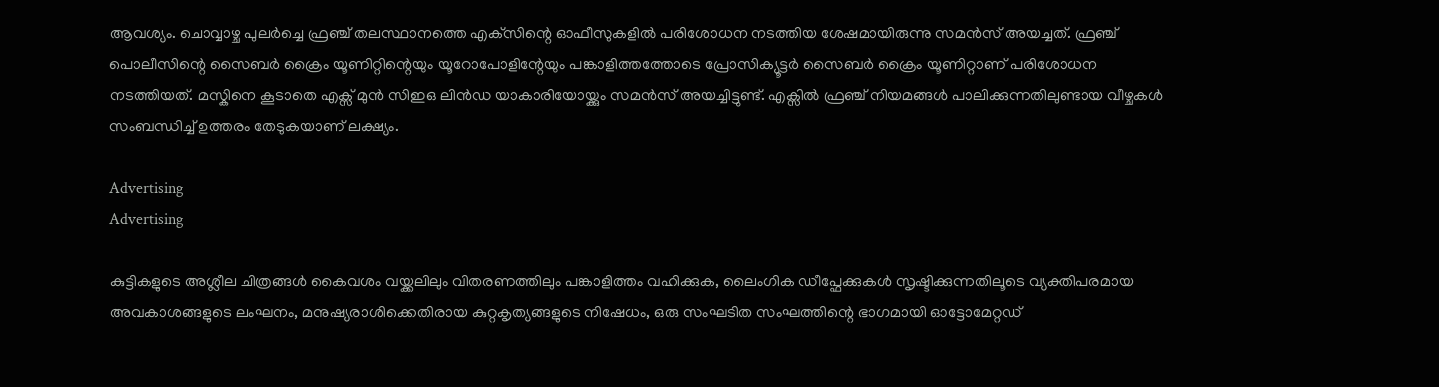ആവശ്യം. ചൊവ്വാഴ്ച പുലർച്ചെ ഫ്രഞ്ച് തലസ്ഥാനത്തെ എക്‌സിന്റെ ഓഫീസുകളിൽ പരിശോധന നടത്തിയ ശേഷമായിരുന്നു സമൻസ് അയച്ചത്. ഫ്രഞ്ച് പൊലീസിന്റെ സൈബർ ക്രൈം യൂണിറ്റിന്റെയും യൂറോപോളിന്റേയും പങ്കാളിത്തത്തോടെ പ്രോസിക്യൂട്ടർ സൈബർ ക്രൈം യൂണിറ്റാണ് പരിശോധന നടത്തിയത്. മസ്കിനെ കൂടാതെ എക്സ് മുൻ സിഇഒ ലിൻഡ യാകാരിയോയ്ക്കും സമൻസ് അയച്ചിട്ടുണ്ട്. എക്സിൽ ഫ്രഞ്ച് നിയമങ്ങൾ പാലിക്കുന്നതിലുണ്ടായ വീഴ്ചകൾ സംബന്ധിച്ച് ഉത്തരം തേടുകയാണ് ലക്ഷ്യം.

Advertising
Advertising

കുട്ടികളുടെ അശ്ലീല ചിത്രങ്ങൾ കൈവശം വയ്ക്കലിലും വിതരണത്തിലും പങ്കാളിത്തം വഹിക്കുക, ലൈംഗിക ഡീപ്ഫേക്കുകൾ സൃഷ്ടിക്കുന്നതിലൂടെ വ്യക്തിപരമായ അവകാശങ്ങളുടെ ലംഘനം, മനുഷ്യരാശിക്കെതിരായ കുറ്റകൃത്യങ്ങളുടെ നിഷേധം, ഒരു സംഘടിത സംഘത്തിന്റെ ഭാഗമായി ഓട്ടോമേറ്റഡ്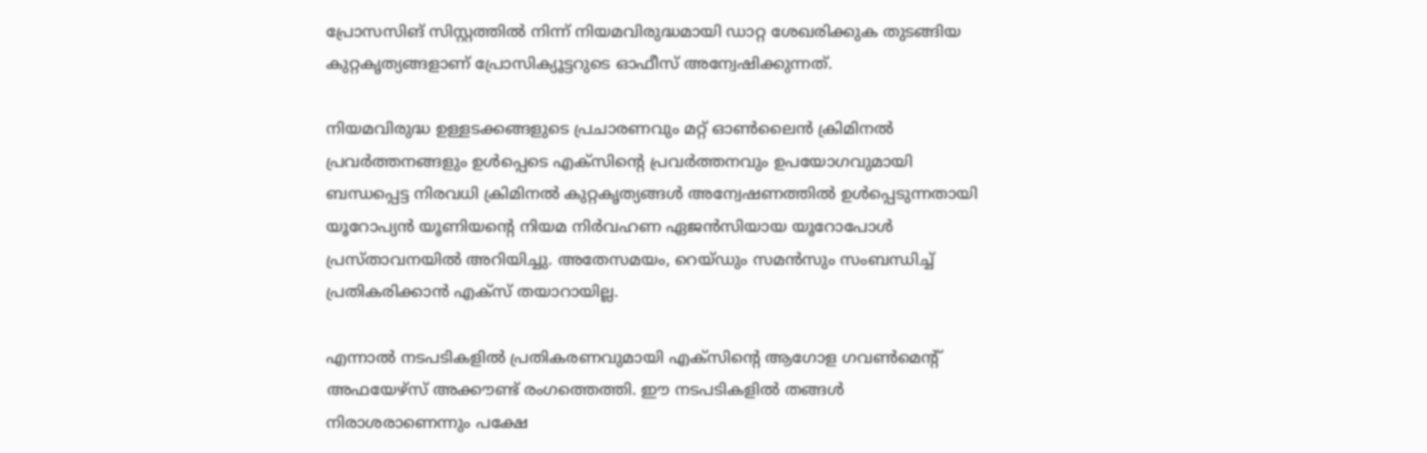പ്രോസസിങ് സിസ്റ്റത്തിൽ നിന്ന് നിയമവിരുദ്ധമായി ഡാറ്റ ശേഖരിക്കുക തുടങ്ങിയ കുറ്റകൃത്യങ്ങളാണ് പ്രോസിക്യൂട്ടറുടെ ഓഫീസ് അന്വേഷിക്കുന്നത്.

നിയമവിരുദ്ധ ഉള്ളടക്കങ്ങളുടെ പ്രചാരണവും മറ്റ് ഓൺലൈൻ ക്രിമിനൽ പ്രവർത്തനങ്ങളും ഉൾപ്പെടെ എക്സിന്റെ പ്രവർത്തനവും ഉപയോഗവുമായി ബന്ധപ്പെട്ട നിരവധി ക്രിമിനൽ കുറ്റകൃത്യങ്ങൾ അന്വേഷണത്തിൽ ഉൾപ്പെടുന്നതായി യൂറോപ്യൻ യൂണിയന്റെ നിയമ നിർവഹണ ഏജൻസിയായ യൂറോപോൾ പ്രസ്താവനയിൽ അറിയിച്ചു. അതേസമയം, റെയ്ഡും സമൻസും സംബന്ധിച്ച് പ്രതികരിക്കാൻ എക്സ് തയാറായില്ല.

എന്നാൽ നടപടികളിൽ പ്രതികരണവുമായി എക്സിന്റെ ആഗോള ഗവൺമെന്റ് അഫയേഴ്‌സ് അക്കൗണ്ട് രംഗത്തെത്തി. ഈ നടപടികളിൽ തങ്ങൾ നിരാശരാണെന്നും പക്ഷേ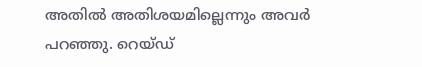അതിൽ അതിശയമില്ലെന്നും അവർ പറ‍ഞ്ഞു. റെയ്ഡ്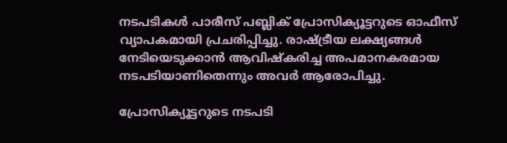നടപടികൾ പാരീസ് പബ്ലിക് പ്രോസിക്യൂട്ടറുടെ ഓഫീസ് വ്യാപകമായി പ്രചരിപ്പിച്ചു. രാഷ്ട്രീയ ലക്ഷ്യങ്ങൾ നേടിയെടുക്കാൻ ആവിഷ്കരിച്ച അപമാനകരമായ നടപടിയാണിതെന്നും അവർ ആരോപിച്ചു.

പ്രോസിക്യൂട്ടറുടെ നടപടി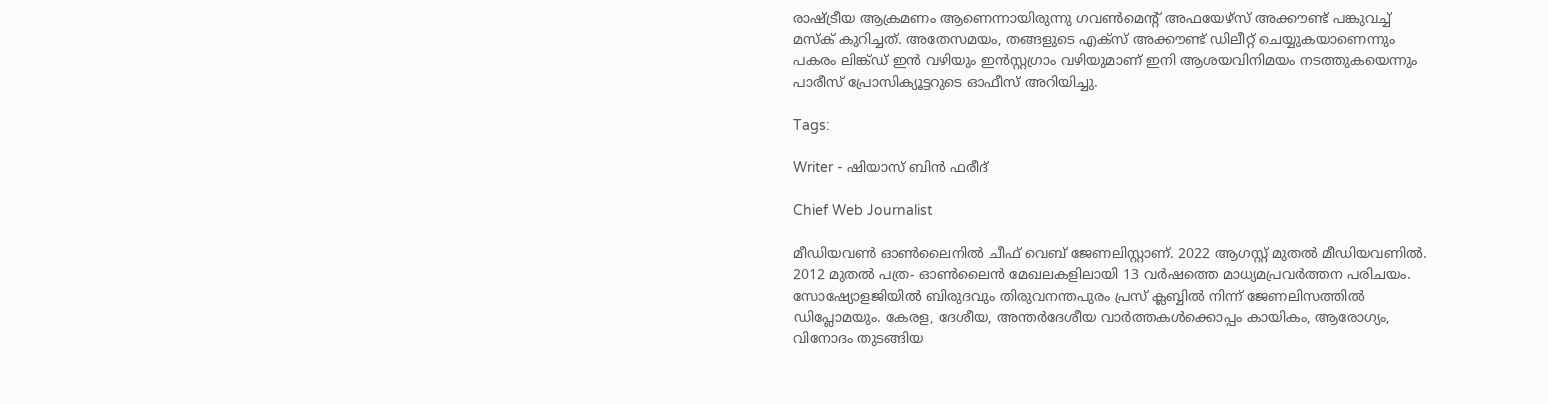രാഷ്ട്രീയ ആക്രമണം ആണെന്നായിരുന്നു ഗവൺമെന്റ് അഫയേഴ്‌സ് അക്കൗണ്ട് പങ്കുവച്ച് മസ്ക് കുറിച്ചത്. അതേസമയം, തങ്ങളുടെ എക്സ് അക്കൗണ്ട് ഡിലീറ്റ് ചെയ്യുകയാണെന്നും പകരം ലിങ്ക്ഡ് ഇൻ വഴിയും ഇൻസ്റ്റഗ്രാം വഴിയുമാണ് ഇനി ആശയവിനിമയം നടത്തുകയെന്നും പാരീസ് പ്രോസിക്യൂട്ടറുടെ ഓഫീസ് അറിയിച്ചു.

Tags:

Writer - ഷിയാസ് ബിന്‍ ഫരീദ്

Chief Web Journalist

മീഡിയവണ്‍ ഓണ്‍ലൈനില്‍ ചീഫ് വെബ് ജേണലിസ്റ്റാണ്. 2022 ആഗസ്റ്റ് മുതല്‍ മീഡിയവണില്‍. 2012 മുതല്‍ പത്ര- ഓണ്‍ലൈന്‍ മേഖലകളിലായി 13 വര്‍ഷത്തെ മാധ്യമപ്രവര്‍ത്തന പരിചയം. സോഷ്യോളജിയില്‍ ബിരുദവും തിരുവനന്തപുരം പ്രസ് ക്ലബ്ബില്‍ നിന്ന് ജേണലിസത്തില്‍ ഡിപ്ലോമയും. കേരള, ദേശീയ, അന്തര്‍ദേശീയ വാര്‍ത്തകള്‍ക്കൊപ്പം കായികം, ആരോഗ്യം, വിനോദം തുടങ്ങിയ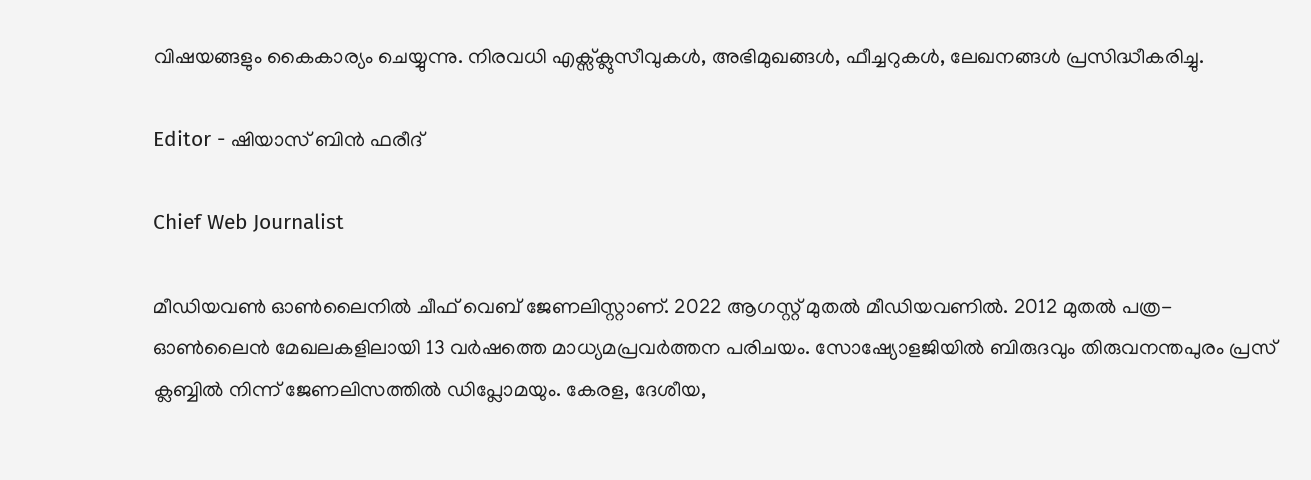വിഷയങ്ങളും കൈകാര്യം ചെയ്യുന്നു. നിരവധി എക്സ്ക്ലുസീവുകള്‍, അഭിമുഖങ്ങള്‍, ഫീച്ചറുകള്‍, ലേഖനങ്ങള്‍ പ്രസിദ്ധീകരിച്ചു.

Editor - ഷിയാസ് ബിന്‍ ഫരീദ്

Chief Web Journalist

മീഡിയവണ്‍ ഓണ്‍ലൈനില്‍ ചീഫ് വെബ് ജേണലിസ്റ്റാണ്. 2022 ആഗസ്റ്റ് മുതല്‍ മീഡിയവണില്‍. 2012 മുതല്‍ പത്ര- ഓണ്‍ലൈന്‍ മേഖലകളിലായി 13 വര്‍ഷത്തെ മാധ്യമപ്രവര്‍ത്തന പരിചയം. സോഷ്യോളജിയില്‍ ബിരുദവും തിരുവനന്തപുരം പ്രസ് ക്ലബ്ബില്‍ നിന്ന് ജേണലിസത്തില്‍ ഡിപ്ലോമയും. കേരള, ദേശീയ,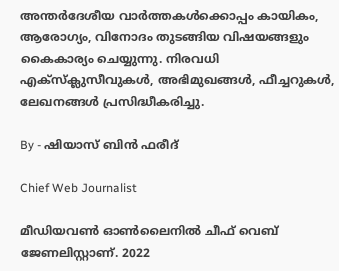അന്തര്‍ദേശീയ വാര്‍ത്തകള്‍ക്കൊപ്പം കായികം, ആരോഗ്യം, വിനോദം തുടങ്ങിയ വിഷയങ്ങളും കൈകാര്യം ചെയ്യുന്നു. നിരവധി എക്സ്ക്ലുസീവുകള്‍, അഭിമുഖങ്ങള്‍, ഫീച്ചറുകള്‍, ലേഖനങ്ങള്‍ പ്രസിദ്ധീകരിച്ചു.

By - ഷിയാസ് ബിന്‍ ഫരീദ്

Chief Web Journalist

മീഡിയവണ്‍ ഓണ്‍ലൈനില്‍ ചീഫ് വെബ് ജേണലിസ്റ്റാണ്. 2022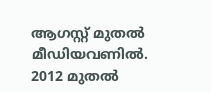ആഗസ്റ്റ് മുതല്‍ മീഡിയവണില്‍. 2012 മുതല്‍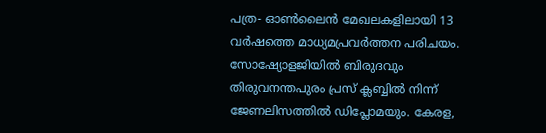പത്ര- ഓണ്‍ലൈന്‍ മേഖലകളിലായി 13 വര്‍ഷത്തെ മാധ്യമപ്രവര്‍ത്തന പരിചയം. സോഷ്യോളജിയില്‍ ബിരുദവും തിരുവനന്തപുരം പ്രസ് ക്ലബ്ബില്‍ നിന്ന് ജേണലിസത്തില്‍ ഡിപ്ലോമയും. കേരള,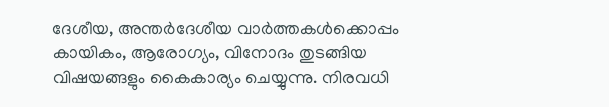ദേശീയ, അന്തര്‍ദേശീയ വാര്‍ത്തകള്‍ക്കൊപ്പം കായികം, ആരോഗ്യം, വിനോദം തുടങ്ങിയ വിഷയങ്ങളും കൈകാര്യം ചെയ്യുന്നു. നിരവധി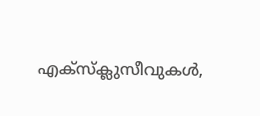എക്സ്ക്ലുസീവുകള്‍,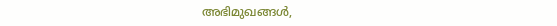അഭിമുഖങ്ങള്‍,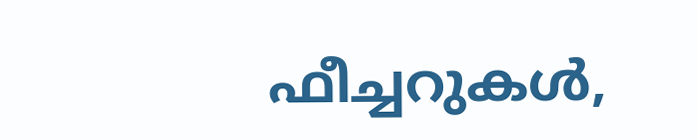ഫീച്ചറുകള്‍,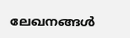ലേഖനങ്ങള്‍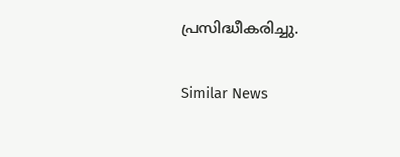പ്രസിദ്ധീകരിച്ചു.

Similar News